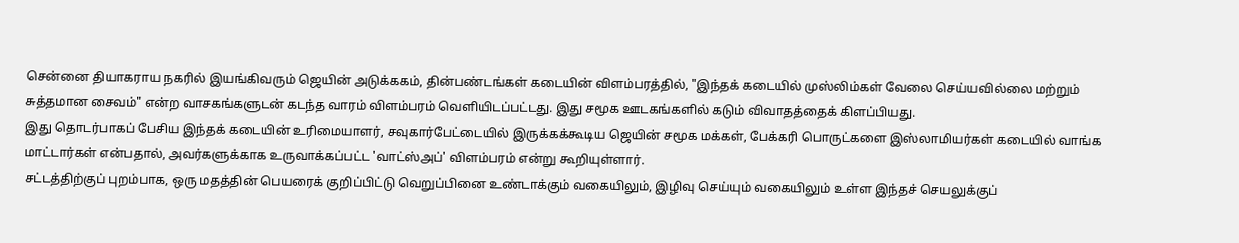சென்னை தியாகராய நகரில் இயங்கிவரும் ஜெயின் அடுக்ககம், தின்பண்டங்கள் கடையின் விளம்பரத்தில், "இந்தக் கடையில் முஸ்லிம்கள் வேலை செய்யவில்லை மற்றும் சுத்தமான சைவம்" என்ற வாசகங்களுடன் கடந்த வாரம் விளம்பரம் வெளியிடப்பட்டது. இது சமூக ஊடகங்களில் கடும் விவாதத்தைக் கிளப்பியது.
இது தொடர்பாகப் பேசிய இந்தக் கடையின் உரிமையாளர், சவுகார்பேட்டையில் இருக்கக்கூடிய ஜெயின் சமூக மக்கள், பேக்கரி பொருட்களை இஸ்லாமியர்கள் கடையில் வாங்க மாட்டார்கள் என்பதால், அவர்களுக்காக உருவாக்கப்பட்ட 'வாட்ஸ்அப்' விளம்பரம் என்று கூறியுள்ளார்.
சட்டத்திற்குப் புறம்பாக, ஒரு மதத்தின் பெயரைக் குறிப்பிட்டு வெறுப்பினை உண்டாக்கும் வகையிலும், இழிவு செய்யும் வகையிலும் உள்ள இந்தச் செயலுக்குப்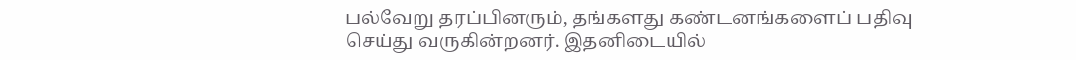பல்வேறு தரப்பினரும், தங்களது கண்டனங்களைப் பதிவு செய்து வருகின்றனர். இதனிடையில்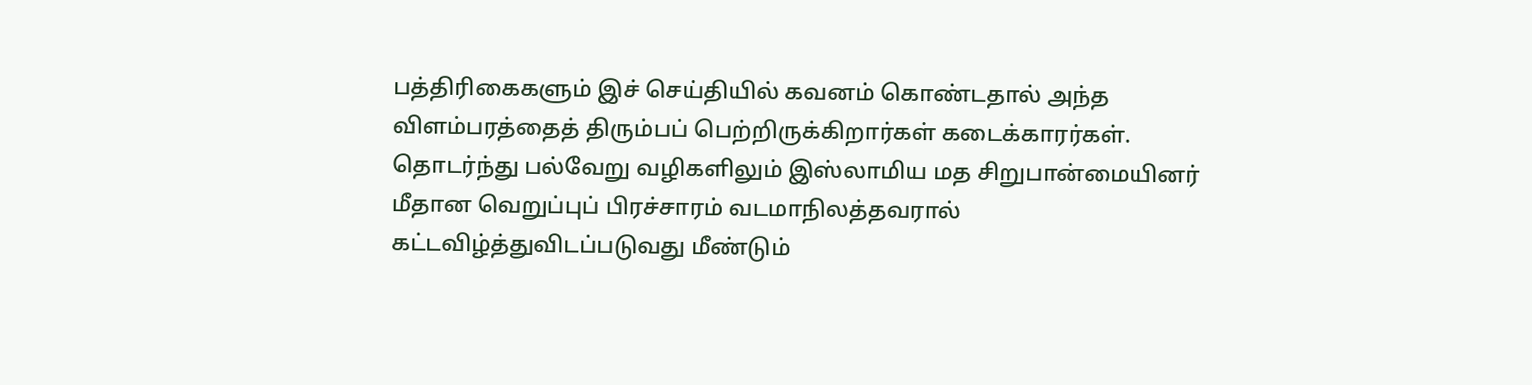பத்திரிகைகளும் இச் செய்தியில் கவனம் கொண்டதால் அந்த விளம்பரத்தைத் திரும்பப் பெற்றிருக்கிறார்கள் கடைக்காரர்கள்.
தொடர்ந்து பல்வேறு வழிகளிலும் இஸ்லாமிய மத சிறுபான்மையினர் மீதான வெறுப்புப் பிரச்சாரம் வடமாநிலத்தவரால் கட்டவிழ்த்துவிடப்படுவது மீண்டும்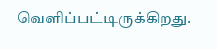வெளிப்பட்டிருக்கிறது.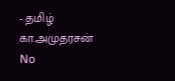- தமிழ் கா.அமுதரசன்
No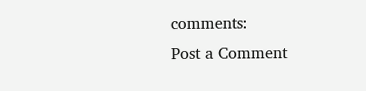comments:
Post a Comment